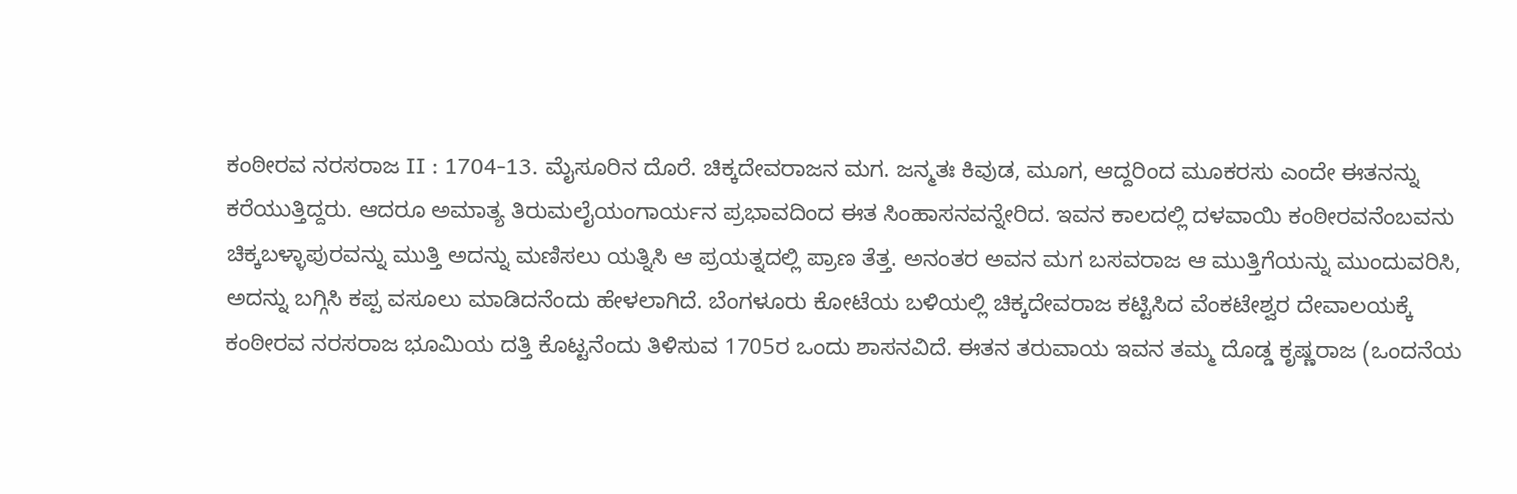ಕಂಠೀರವ ನರಸರಾಜ II : 1704-13. ಮೈಸೂರಿನ ದೊರೆ. ಚಿಕ್ಕದೇವರಾಜನ ಮಗ. ಜನ್ಮತಃ ಕಿವುಡ, ಮೂಗ, ಆದ್ದರಿಂದ ಮೂಕರಸು ಎಂದೇ ಈತನನ್ನು ಕರೆಯುತ್ತಿದ್ದರು. ಆದರೂ ಅಮಾತ್ಯ ತಿರುಮಲೈಯಂಗಾರ್ಯನ ಪ್ರಭಾವದಿಂದ ಈತ ಸಿಂಹಾಸನವನ್ನೇರಿದ. ಇವನ ಕಾಲದಲ್ಲಿ ದಳವಾಯಿ ಕಂಠೀರವನೆಂಬವನು ಚಿಕ್ಕಬಳ್ಳಾಪುರವನ್ನು ಮುತ್ತಿ ಅದನ್ನು ಮಣಿಸಲು ಯತ್ನಿಸಿ ಆ ಪ್ರಯತ್ನದಲ್ಲಿ ಪ್ರಾಣ ತೆತ್ತ. ಅನಂತರ ಅವನ ಮಗ ಬಸವರಾಜ ಆ ಮುತ್ತಿಗೆಯನ್ನು ಮುಂದುವರಿಸಿ, ಅದನ್ನು ಬಗ್ಗಿಸಿ ಕಪ್ಪ ವಸೂಲು ಮಾಡಿದನೆಂದು ಹೇಳಲಾಗಿದೆ. ಬೆಂಗಳೂರು ಕೋಟೆಯ ಬಳಿಯಲ್ಲಿ ಚಿಕ್ಕದೇವರಾಜ ಕಟ್ಟಿಸಿದ ವೆಂಕಟೇಶ್ವರ ದೇವಾಲಯಕ್ಕೆ ಕಂಠೀರವ ನರಸರಾಜ ಭೂಮಿಯ ದತ್ತಿ ಕೊಟ್ಟನೆಂದು ತಿಳಿಸುವ 1705ರ ಒಂದು ಶಾಸನವಿದೆ. ಈತನ ತರುವಾಯ ಇವನ ತಮ್ಮ ದೊಡ್ಡ ಕೃಷ್ಣರಾಜ (ಒಂದನೆಯ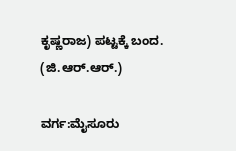ಕೃಷ್ಣರಾಜ) ಪಟ್ಟಕ್ಕೆ ಬಂದ. (ಜಿ.ಆರ್.ಆರ್.)

ವರ್ಗ:ಮೈಸೂರು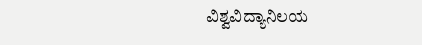ವಿಶ್ವವಿದ್ಯಾನಿಲಯ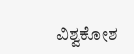ವಿಶ್ವಕೋಶ